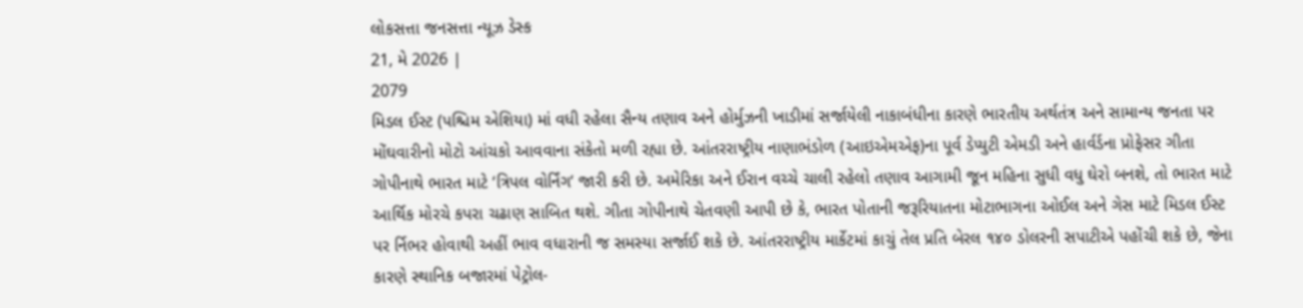લોકસત્તા જનસત્તા ન્યૂઝ ડેસ્ક
21, મે 2026 |
2079
મિડલ ઈસ્ટ (પશ્ચિમ એશિયા) માં વધી રહેલા સૈન્ય તણાવ અને હોર્મુઝની ખાડીમાં સર્જાયેલી નાકાબંધીના કારણે ભારતીય અર્થતંત્ર અને સામાન્ય જનતા પર મોંઘવારીનો મોટો આંચકો આવવાના સંકેતો મળી રહ્યા છે. આંતરરાષ્ટ્રીય નાણાભંડોળ (આઇએમએફ)ના પૂર્વ ડેપ્યુટી એમડી અને હાર્વર્ડના પ્રોફેસર ગીતા ગોપીનાથે ભારત માટે ‘ત્રિપલ વોર્નિંગ‘ જારી કરી છે. અમેરિકા અને ઈરાન વચ્ચે ચાલી રહેલો તણાવ આગામી જૂન મહિના સુધી વધુ ઘેરો બનશે, તો ભારત માટે આર્થિક મોરચે કપરા ચઢાણ સાબિત થશે. ગીતા ગોપીનાથે ચેતવણી આપી છે કે, ભારત પોતાની જરૂરિયાતના મોટાભાગના ઓઈલ અને ગેસ માટે મિડલ ઈસ્ટ પર ર્નિભર હોવાથી અહીં ભાવ વધારાની જ સમસ્યા સર્જાઈ શકે છે. આંતરરાષ્ટ્રીય માર્કેટમાં કાચું તેલ પ્રતિ બેરલ ૧૪૦ ડોલરની સપાટીએ પહોંચી શકે છે, જેના કારણે સ્થાનિક બજારમાં પેટ્રોલ-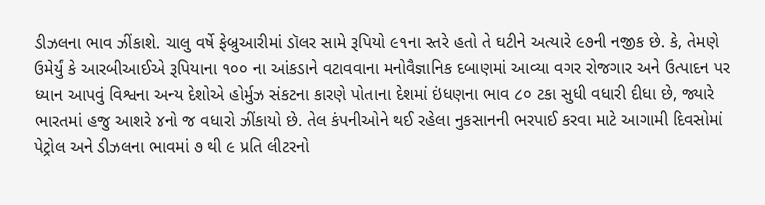ડીઝલના ભાવ ઝીંકાશે. ચાલુ વર્ષે ફેબ્રુઆરીમાં ડૉલર સામે રૂપિયો ૯૧ના સ્તરે હતો તે ઘટીને અત્યારે ૯૭ની નજીક છે. કે, તેમણે ઉમેર્યું કે આરબીઆઈએ રૂપિયાના ૧૦૦ ના આંકડાને વટાવવાના મનોવૈજ્ઞાનિક દબાણમાં આવ્યા વગર રોજગાર અને ઉત્પાદન પર ધ્યાન આપવું વિશ્વના અન્ય દેશોએ હોર્મુઝ સંકટના કારણે પોતાના દેશમાં ઇંધણના ભાવ ૮૦ ટકા સુધી વધારી દીધા છે, જ્યારે ભારતમાં હજુ આશરે ૪નો જ વધારો ઝીંકાયો છે. તેલ કંપનીઓને થઈ રહેલા નુકસાનની ભરપાઈ કરવા માટે આગામી દિવસોમાં પેટ્રોલ અને ડીઝલના ભાવમાં ૭ થી ૯ પ્રતિ લીટરનો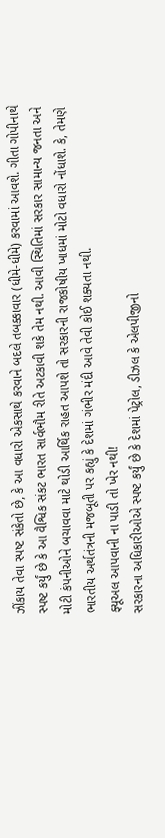ઝીંકાય તેવા સ્પષ્ટ સંકેતો છે, કે આ વધારો એકસાથે કરવાને બદલે તબક્કાવાર (ધીમે-ધીમે) કરવામાં આવશે. ગીતા ગોપીનાથે સ્પષ્ટ કર્યું છે કે આ વૈશ્વિક સંકટ ભારત સાર્વભૌમ રીતે અટકાવી શકે તેમ નથી. આવી સ્થિતિમાં સરકાર સામાન્ય જનતા અને મોટી કંપનીઓને બચાવવા માટે થોડી આર્થિક રાહત આપશે તો સરકારની રાજકોષીય ખાધમાં મોટો વધારો નોંધાશે. કે, તેમણે ભારતીય અર્થતંત્રની મજબૂતી પર કહ્યું કે દેશમાં ગંભીર મંદી આવે તેવી કોઈ શક્યતા નથી.
ફ્યૂઅલ આપવાની ના પાડી તો ખેર નથી!
સરકારના અધિકારીઓએ સ્પષ્ટ કર્યું છે કે દેશમાં પેટ્રોલ, ડીઝલ કે એલપીજીનો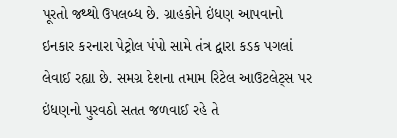પૂરતો જથ્થો ઉપલબ્ધ છે. ગ્રાહકોને ઇંધણ આપવાનો ઇનકાર કરનારા પેટ્રોલ પંપો સામે તંત્ર દ્વારા કડક પગલાં લેવાઈ રહ્યા છે. સમગ્ર દેશના તમામ રિટેલ આઉટલેટ્સ પર ઇંધણનો પુરવઠો સતત જળવાઈ રહે તે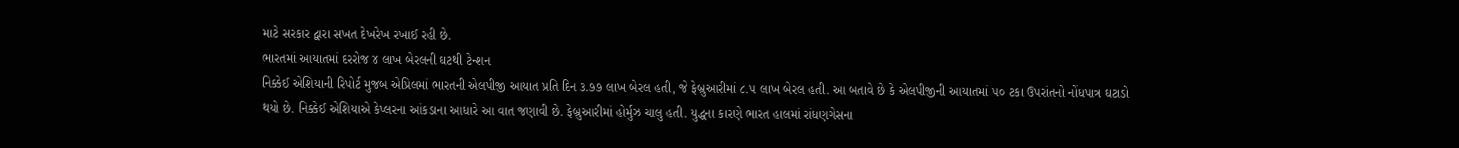માટે સરકાર દ્વારા સખત દેખરેખ રખાઈ રહી છે.
ભારતમાં આયાતમાં દરરોજ ૪ લાખ બેરલની ઘટથી ટેન્શન
નિક્કેઈ એશિયાની રિપોર્ટ મુજબ એપ્રિલમાં ભારતની એલપીજી આયાત પ્રતિ દિન ૩.૭૭ લાખ બેરલ હતી, જે ફેબ્રુઆરીમાં ૮.૫ લાખ બેરલ હતી. આ બતાવે છે કે એલપીજીની આયાતમાં ૫૦ ટકા ઉપરાંતનો નોંધપાત્ર ઘટાડો થયો છે. નિક્કેઈ એશિયાએ કેપ્લરના આંકડાના આધારે આ વાત જણાવી છે. ફેબ્રુઆરીમાં હોર્મુઝ ચાલુ હતી. યુદ્ધના કારણે ભારત હાલમાં રાંધણગેસના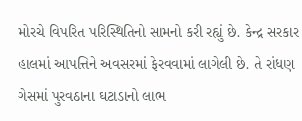મોરચે વિપરિત પરિસ્થિતિનો સામનો કરી રહ્યું છે. કેન્દ્ર સરકાર હાલમાં આપત્તિને અવસરમાં ફેરવવામાં લાગેલી છે. તે રાંધણ ગેસમાં પુરવઠાના ઘટાડાનો લાભ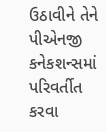ઉઠાવીને તેને પીએનજી કનેકશન્સમાં પરિવર્તીત કરવા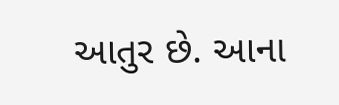આતુર છે. આના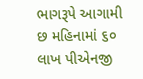ભાગરૂપે આગામી છ મહિનામાં ૬૦ લાખ પીએનજી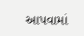આપવામાં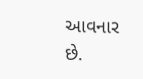આવનાર છે.